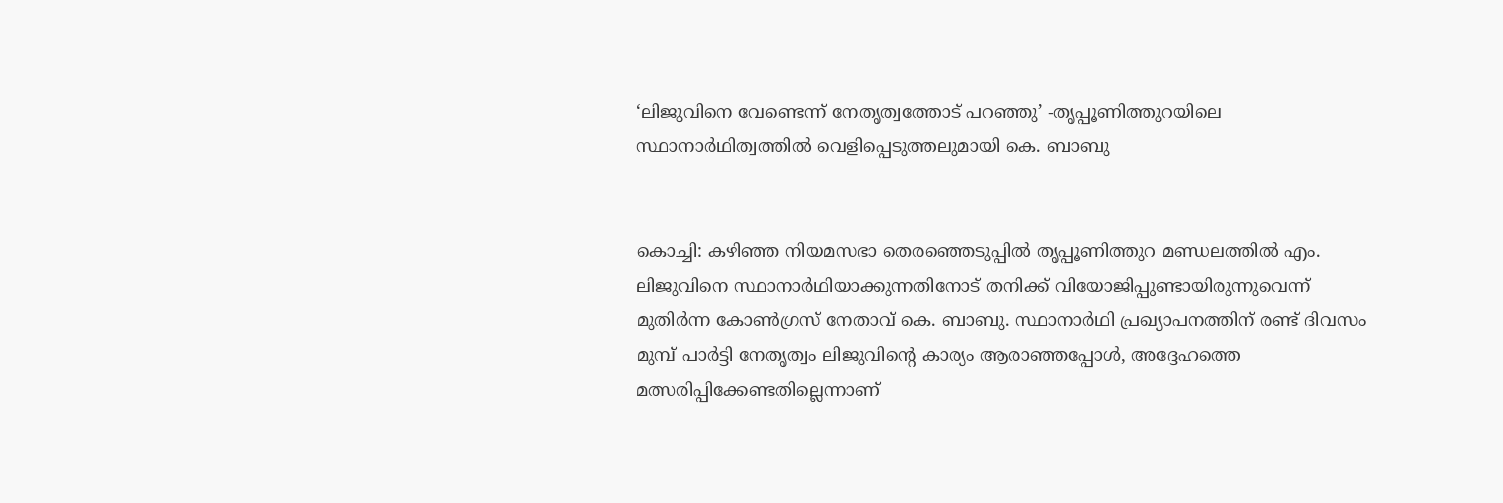‘ലിജുവിനെ വേണ്ടെന്ന് നേതൃത്വത്തോട് പറഞ്ഞു’ -തൃപ്പൂണിത്തുറയിലെ സ്ഥാനാർഥിത്വത്തിൽ വെളിപ്പെടുത്തലുമായി കെ. ബാബു


കൊച്ചി: കഴിഞ്ഞ നിയമസഭാ തെരഞ്ഞെടുപ്പിൽ തൃപ്പൂണിത്തുറ മണ്ഡലത്തിൽ എം. ലിജുവിനെ സ്ഥാനാർഥിയാക്കുന്നതിനോട് തനിക്ക് വിയോജിപ്പുണ്ടായിരുന്നുവെന്ന് മുതിർന്ന കോൺഗ്രസ് നേതാവ് കെ. ബാബു. സ്ഥാനാർഥി പ്രഖ്യാപനത്തിന് രണ്ട് ദിവസം മുമ്പ് പാർട്ടി നേതൃത്വം ലിജുവിന്റെ കാര്യം ആരാഞ്ഞപ്പോൾ, അദ്ദേഹത്തെ മത്സരിപ്പിക്കേണ്ടതില്ലെന്നാണ്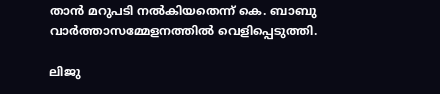താൻ മറുപടി നൽകിയതെന്ന് കെ. ബാബു വാർത്താസമ്മേളനത്തിൽ വെളിപ്പെടുത്തി.

ലിജു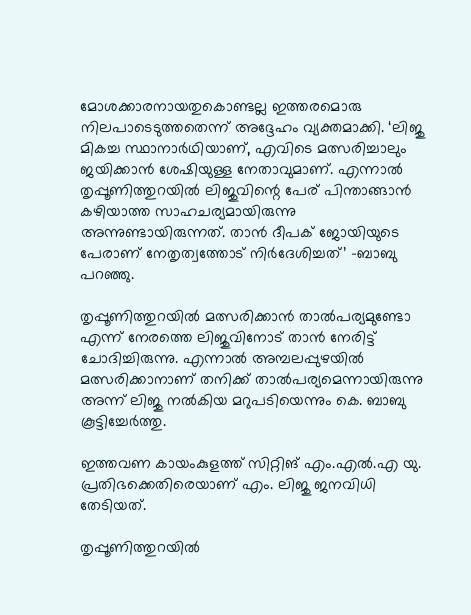മോശക്കാരനായതുകൊണ്ടല്ല ഇത്തരമൊരു നിലപാടെടുത്തതെന്ന് അദ്ദേഹം വ്യക്തമാക്കി. ‘ലിജു മികച്ച സ്ഥാനാർഥിയാണ്, എവിടെ മത്സരിച്ചാലും ജയിക്കാൻ ശേഷിയുള്ള നേതാവുമാണ്. എന്നാൽ തൃപ്പൂണിത്തുറയിൽ ലിജുവിന്റെ പേര് പിന്താങ്ങാൻ കഴിയാത്ത സാഹചര്യമായിരുന്നു അന്നുണ്ടായിരുന്നത്. താൻ ദീപക് ജോയിയുടെ പേരാണ് നേതൃത്വത്തോട് നിർദേശിച്ചത്’ -ബാബു പറഞ്ഞു.

തൃപ്പൂണിത്തുറയിൽ മത്സരിക്കാൻ താൽപര്യമുണ്ടോ എന്ന് നേരത്തെ ലിജുവിനോട് താൻ നേരിട്ട് ചോദിച്ചിരുന്നു. എന്നാൽ അമ്പലപ്പുഴയിൽ മത്സരിക്കാനാണ് തനിക്ക് താൽപര്യമെന്നായിരുന്നു അന്ന് ലിജു നൽകിയ മറുപടിയെന്നും കെ. ബാബു കൂട്ടിച്ചേർത്തു.

ഇത്തവണ കായംകുളത്ത് സിറ്റിങ് എം.എൽ.എ യു. പ്രതിഭക്കെതിരെയാണ് എം. ലിജു ജനവിധി തേടിയത്.

തൃപ്പൂണിത്തുറയില്‍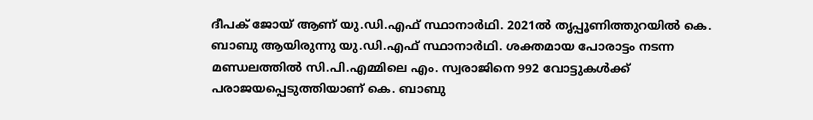ദീപക് ജോയ് ആണ് യു.ഡി.എഫ് സ്ഥാനാര്‍ഥി. 2021ല്‍ തൃപ്പൂണിത്തുറയിൽ കെ. ബാബു ആയിരുന്നു യു.ഡി.എഫ് സ്ഥാനാർഥി. ശക്തമായ പോരാട്ടം നടന്ന മണ്ഡലത്തിൽ സി.പി.എമ്മിലെ എം. സ്വരാജിനെ 992 വോട്ടുകൾക്ക് പരാജയപ്പെടുത്തിയാണ് കെ. ബാബു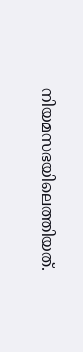നിയമസഭയിലെത്തിയത്.